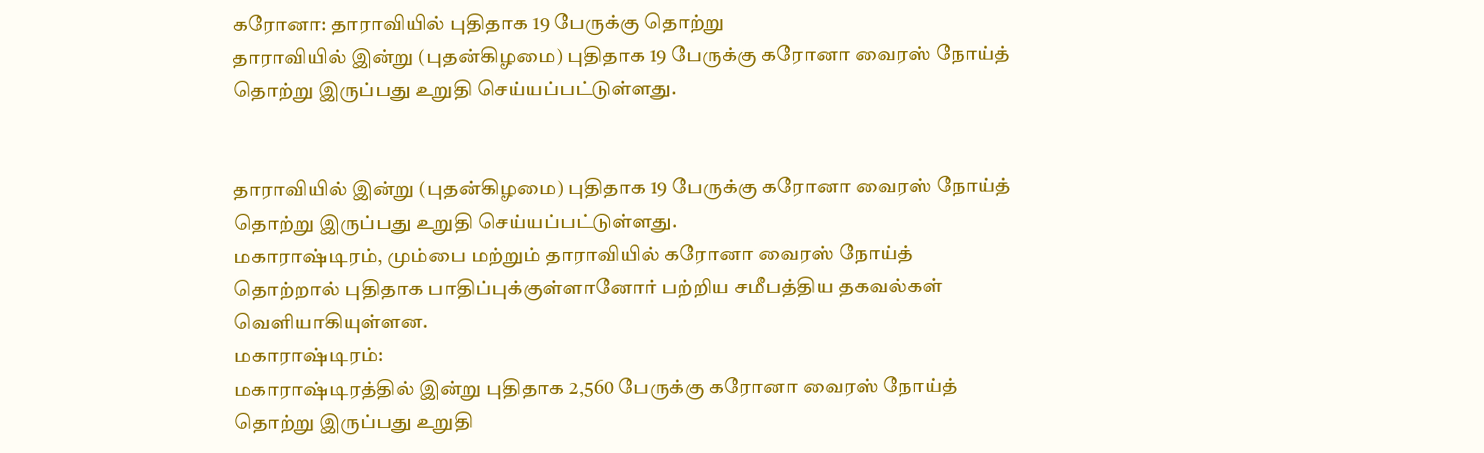கரோனா: தாராவியில் புதிதாக 19 பேருக்கு தொற்று
தாராவியில் இன்று (புதன்கிழமை) புதிதாக 19 பேருக்கு கரோனா வைரஸ் நோய்த் தொற்று இருப்பது உறுதி செய்யப்பட்டுள்ளது.


தாராவியில் இன்று (புதன்கிழமை) புதிதாக 19 பேருக்கு கரோனா வைரஸ் நோய்த் தொற்று இருப்பது உறுதி செய்யப்பட்டுள்ளது.
மகாராஷ்டிரம், மும்பை மற்றும் தாராவியில் கரோனா வைரஸ் நோய்த் தொற்றால் புதிதாக பாதிப்புக்குள்ளானோர் பற்றிய சமீபத்திய தகவல்கள் வெளியாகியுள்ளன.
மகாராஷ்டிரம்:
மகாராஷ்டிரத்தில் இன்று புதிதாக 2,560 பேருக்கு கரோனா வைரஸ் நோய்த் தொற்று இருப்பது உறுதி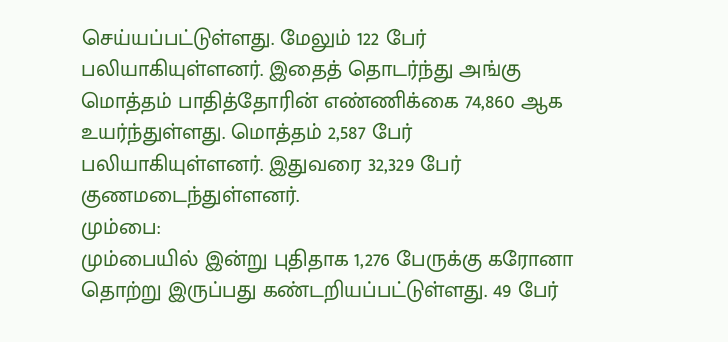செய்யப்பட்டுள்ளது. மேலும் 122 பேர் பலியாகியுள்ளனர். இதைத் தொடர்ந்து அங்கு மொத்தம் பாதித்தோரின் எண்ணிக்கை 74,860 ஆக உயர்ந்துள்ளது. மொத்தம் 2,587 பேர் பலியாகியுள்ளனர். இதுவரை 32,329 பேர் குணமடைந்துள்ளனர்.
மும்பை:
மும்பையில் இன்று புதிதாக 1,276 பேருக்கு கரோனா தொற்று இருப்பது கண்டறியப்பட்டுள்ளது. 49 பேர்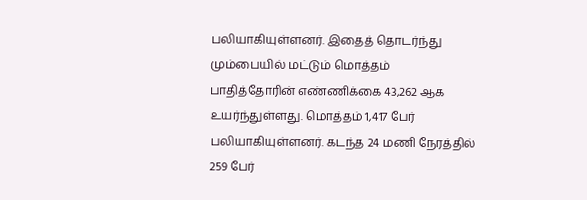பலியாகியுள்ளனர். இதைத் தொடர்ந்து மும்பையில் மட்டும் மொத்தம் பாதித்தோரின் எண்ணிக்கை 43,262 ஆக உயர்ந்துள்ளது. மொத்தம் 1,417 பேர் பலியாகியுள்ளனர். கடந்த 24 மணி நேரத்தில் 259 பேர்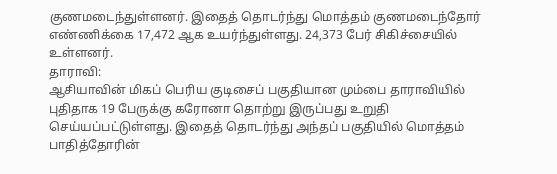குணமடைந்துள்ளனர். இதைத் தொடர்ந்து மொத்தம் குணமடைந்தோர் எண்ணிக்கை 17,472 ஆக உயர்ந்துள்ளது. 24,373 பேர் சிகிச்சையில் உள்ளனர்.
தாராவி:
ஆசியாவின் மிகப் பெரிய குடிசைப் பகுதியான மும்பை தாராவியில் புதிதாக 19 பேருக்கு கரோனா தொற்று இருப்பது உறுதி செய்யப்பட்டுள்ளது. இதைத் தொடர்ந்து அந்தப் பகுதியில் மொத்தம் பாதித்தோரின்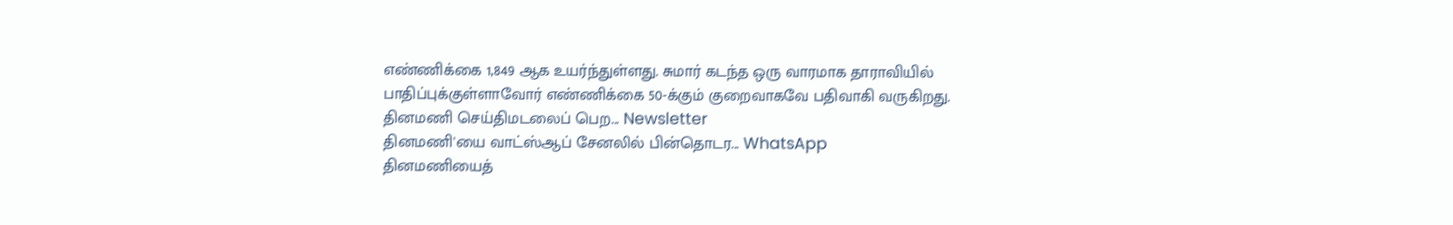எண்ணிக்கை 1,849 ஆக உயர்ந்துள்ளது. சுமார் கடந்த ஒரு வாரமாக தாராவியில் பாதிப்புக்குள்ளாவோர் எண்ணிக்கை 50-க்கும் குறைவாகவே பதிவாகி வருகிறது.
தினமணி செய்திமடலைப் பெற... Newsletter
தினமணி'யை வாட்ஸ்ஆப் சேனலில் பின்தொடர... WhatsApp
தினமணியைத்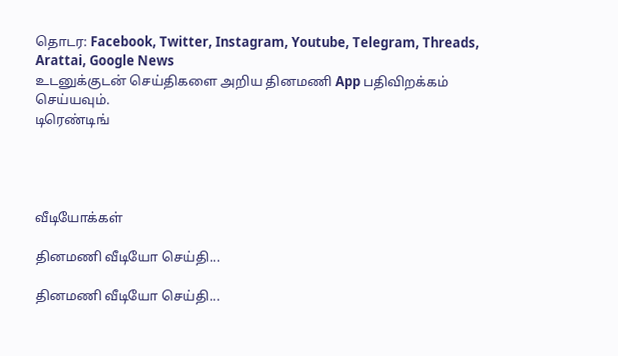தொடர: Facebook, Twitter, Instagram, Youtube, Telegram, Threads, Arattai, Google News
உடனுக்குடன் செய்திகளை அறிய தினமணி App பதிவிறக்கம் செய்யவும்.
டிரெண்டிங்




வீடியோக்கள்

தினமணி வீடியோ செய்தி...

தினமணி வீடியோ செய்தி...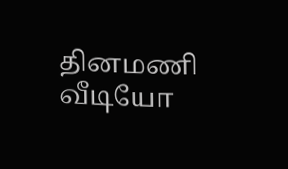தினமணி வீடியோ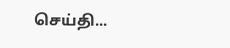செய்தி...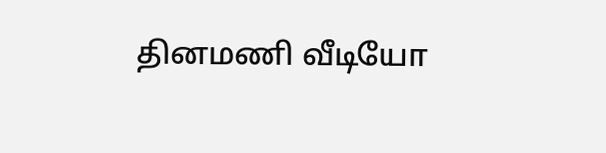தினமணி வீடியோ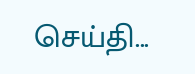செய்தி...